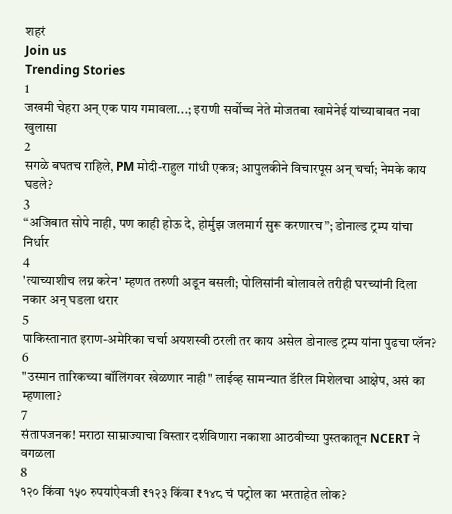शहरं
Join us
Trending Stories
1
जखमी चेहरा अन् एक पाय गमावला...; इराणी सर्वोच्च नेते मोजतबा खामेनेई यांच्याबाबत नवा खुलासा
2
सगळे बघतच राहिले, PM मोदी-राहुल गांधी एकत्र; आपुलकीने विचारपूस अन् चर्चा; नेमके काय घडले?
3
“अजिबात सोपे नाही, पण काही होऊ दे, होर्मुझ जलमार्ग सुरू करणारच”; डोनाल्ड ट्रम्प यांचा निर्धार
4
'त्याच्याशीच लग्न करेन' म्हणत तरुणी अडून बसली; पोलिसांनी बोलावले तरीही घरच्यांनी दिला नकार अन् घडला थरार
5
पाकिस्तानात इराण-अमेरिका चर्चा अयशस्वी ठरली तर काय असेल डोनाल्ड ट्रम्प यांना पुढचा प्लॅन?
6
"उस्मान तारिकच्या बॉलिंगवर खेळणार नाही" लाईव्ह सामन्यात डॅरिल मिशेलचा आक्षेप, असं का म्हणाला?
7
संतापजनक! मराठा साम्राज्याचा विस्तार दर्शविणारा नकाशा आठवीच्या पुस्तकातून NCERT ने वगळला
8
१२० किंवा १५० रुपयांऐवजी ₹१२३ किंवा ₹१४८ चं पट्रोल का भरताहेत लोक?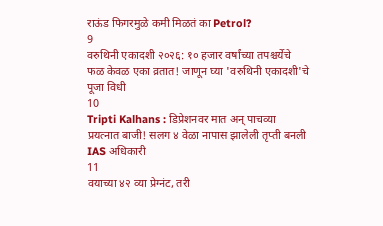राऊंड फिगरमुळे कमी मिळतं का Petrol?
9
वरुथिनी एकादशी २०२६: १० हजार वर्षांच्या तपश्चर्येचे फळ केवळ एका व्रतात! जाणून घ्या 'वरुथिनी एकादशी'चे पूजा विधी
10
Tripti Kalhans : डिप्रेशनवर मात अन् पाचव्या प्रयत्नात बाजी! सलग ४ वेळा नापास झालेली तृप्ती बनली IAS अधिकारी
11
वयाच्या ४२ व्या प्रेग्नंट, तरी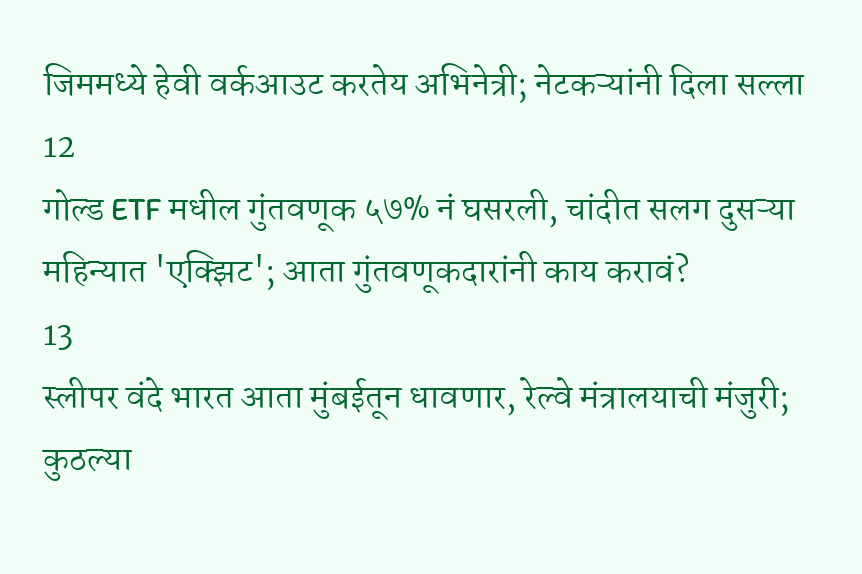जिममध्ये हेवी वर्कआउट करतेय अभिनेत्री; नेटकऱ्यांनी दिला सल्ला
12
गोल्ड ETF मधील गुंतवणूक ५७% नं घसरली, चांदीत सलग दुसऱ्या महिन्यात 'एक्झिट'; आता गुंतवणूकदारांनी काय करावं?
13
स्लीपर वंदे भारत आता मुंबईतून धावणार, रेल्वे मंत्रालयाची मंजुरी; कुठल्या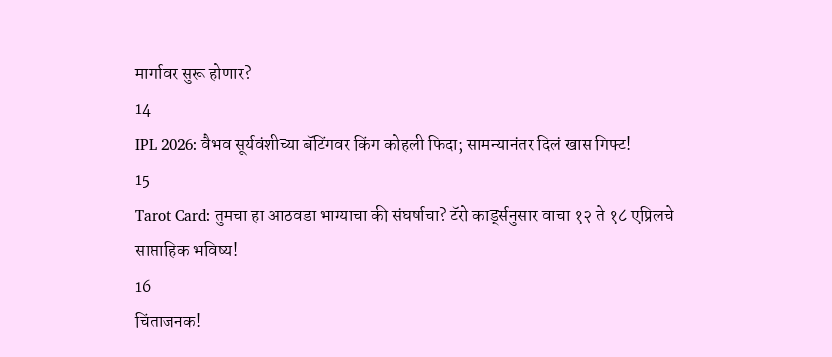मार्गावर सुरू होणार?
14
IPL 2026: वैभव सूर्यवंशीच्या बॅटिंगवर किंग कोहली फिदा; सामन्यानंतर दिलं खास गिफ्ट!
15
Tarot Card: तुमचा हा आठवडा भाग्याचा की संघर्षाचा? टॅरो कार्ड्सनुसार वाचा १२ ते १८ एप्रिलचे साप्ताहिक भविष्य!
16
चिंताजनक!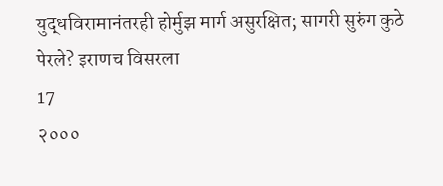युद्धविरामानंतरही होर्मुझ मार्ग असुरक्षित; सागरी सुरुंग कुठे पेरले? इराणच विसरला
17
२०००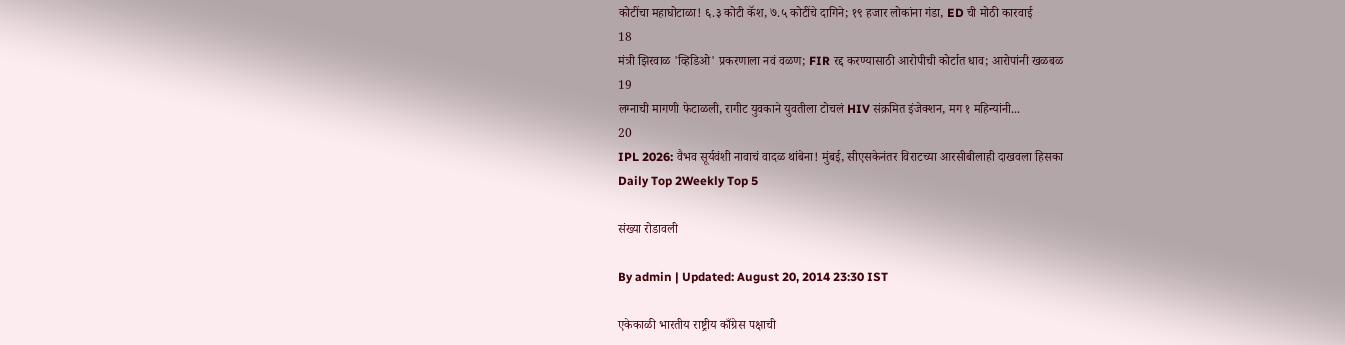कोटींचा महाघोटाळा! ६.३ कोटी कॅश, ७.५ कोटींचे दागिने; १९ हजार लोकांना गंडा, ED ची मोठी कारवाई
18
मंत्री झिरवाळ 'व्हिडिओ' प्रकरणाला नवं वळण; FIR रद्द करण्यासाठी आरोपीची कोर्टात धाव; आरोपांनी खळबळ
19
लग्नाची मागणी फेटाळली, रागीट युवकाने युवतीला टोचलं HIV संक्रमित इंजेक्शन, मग १ महिन्यांनी...
20
IPL 2026: वैभव सूर्यवंशी नावाचं वादळ थांबेना! मुंबई, सीएसकेनंतर विराटच्या आरसीबीलाही दाखवला हिसका
Daily Top 2Weekly Top 5

संख्या रोडावली

By admin | Updated: August 20, 2014 23:30 IST

एकेकाळी भारतीय राष्ट्रीय काँग्रेस पक्षाची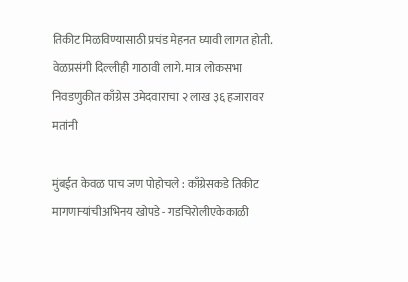तिकीट मिळविण्यासाठी प्रचंड मेहनत घ्यावी लागत होती. वेळप्रसंगी दिल्लीही गाठावी लागे. मात्र लोकसभा निवडणुकीत काँग्रेस उमेदवाराचा २ लाख ३६ हजारावर मतांनी

मुंबईत केवळ पाच जण पोहोचले : काँग्रेसकडे तिकीट मागणाऱ्यांचीअभिनय खोपडे - गडचिरोलीएकेकाळी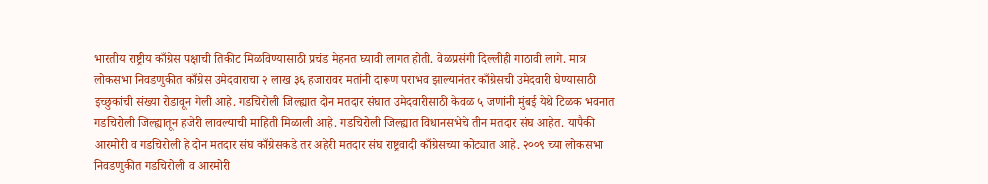भारतीय राष्ट्रीय काँग्रेस पक्षाची तिकीट मिळविण्यासाठी प्रचंड मेहनत घ्यावी लागत होती. वेळप्रसंगी दिल्लीही गाठावी लागे. मात्र लोकसभा निवडणुकीत काँग्रेस उमेदवाराचा २ लाख ३६ हजारावर मतांनी दारूण पराभव झाल्यानंतर काँग्रेसची उमेदवारी घेण्यासाठी इच्छुकांची संख्या रोडावून गेली आहे. गडचिरोली जिल्ह्यात दोन मतदार संघात उमेदवारीसाठी केवळ ५ जणांनी मुंबई येथे टिळक भवनात गडचिरोली जिल्ह्यातून हजेरी लावल्याची माहिती मिळाली आहे. गडचिरोली जिल्ह्यात विधानसभेचे तीन मतदार संघ आहेत. यापैकी आरमोरी व गडचिरोली हे दोन मतदार संघ काँग्रेसकडे तर अहेरी मतदार संघ राष्ट्रवादी काँग्रेसच्या कोट्यात आहे. २००९ च्या लोकसभा निवडणुकीत गडचिरोली व आरमोरी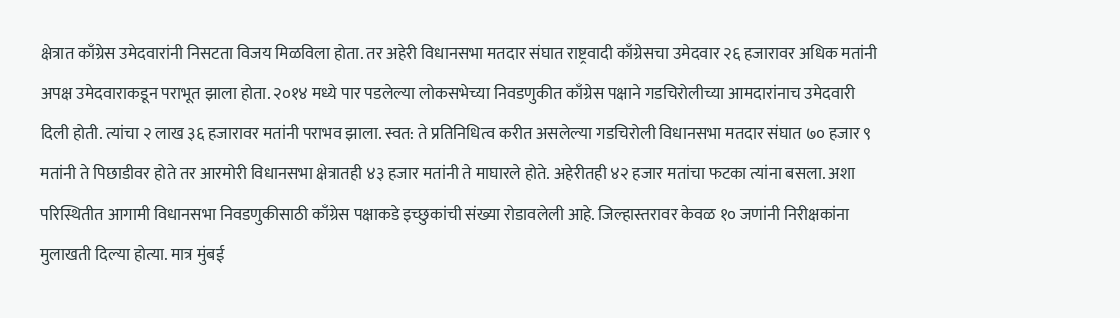क्षेत्रात काँग्रेस उमेदवारांनी निसटता विजय मिळविला होता. तर अहेरी विधानसभा मतदार संघात राष्ट्रवादी काँग्रेसचा उमेदवार २६ हजारावर अधिक मतांनी अपक्ष उमेदवाराकडून पराभूत झाला होता. २०१४ मध्ये पार पडलेल्या लोकसभेच्या निवडणुकीत काँग्रेस पक्षाने गडचिरोलीच्या आमदारांनाच उमेदवारी दिली होती. त्यांचा २ लाख ३६ हजारावर मतांनी पराभव झाला. स्वत: ते प्रतिनिधित्व करीत असलेल्या गडचिरोली विधानसभा मतदार संघात ७० हजार ९ मतांनी ते पिछाडीवर होते तर आरमोरी विधानसभा क्षेत्रातही ४३ हजार मतांनी ते माघारले होते. अहेरीतही ४२ हजार मतांचा फटका त्यांना बसला. अशा परिस्थितीत आगामी विधानसभा निवडणुकीसाठी काँग्रेस पक्षाकडे इच्छुकांची संख्या रोडावलेली आहे. जिल्हास्तरावर केवळ १० जणांनी निरीक्षकांना मुलाखती दिल्या होत्या. मात्र मुंबई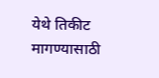येथे तिकीट मागण्यासाठी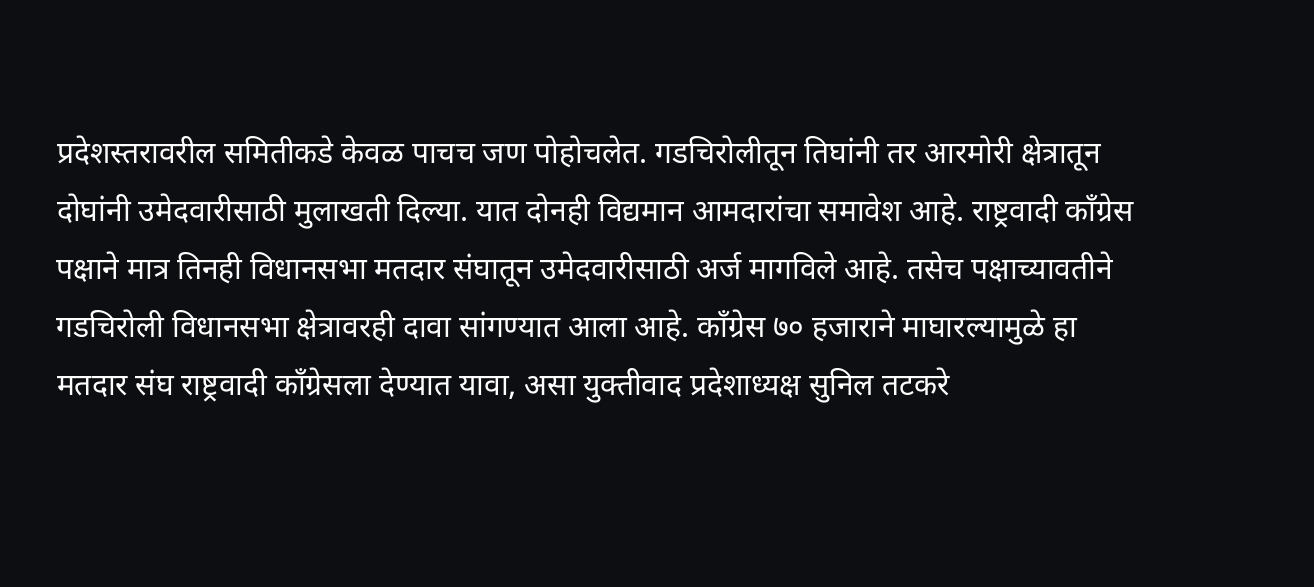प्रदेशस्तरावरील समितीकडे केवळ पाचच जण पोहोचलेत. गडचिरोलीतून तिघांनी तर आरमोरी क्षेत्रातून दोघांनी उमेदवारीसाठी मुलाखती दिल्या. यात दोनही विद्यमान आमदारांचा समावेश आहे. राष्ट्रवादी काँग्रेस पक्षाने मात्र तिनही विधानसभा मतदार संघातून उमेदवारीसाठी अर्ज मागविले आहे. तसेच पक्षाच्यावतीने गडचिरोली विधानसभा क्षेत्रावरही दावा सांगण्यात आला आहे. काँग्रेस ७० हजाराने माघारल्यामुळे हा मतदार संघ राष्ट्रवादी काँग्रेसला देण्यात यावा, असा युक्तीवाद प्रदेशाध्यक्ष सुनिल तटकरे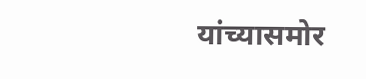यांच्यासमोर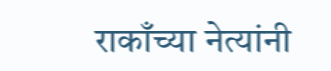राकाँच्या नेत्यांनी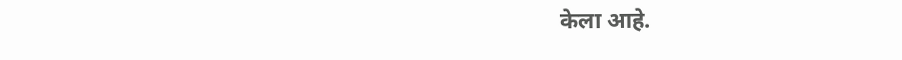केला आहे.